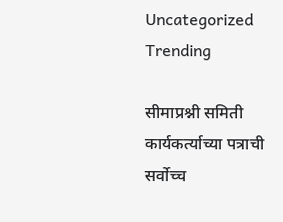Uncategorized
Trending

सीमाप्रश्नी समिती कार्यकर्त्याच्या पत्राची सर्वोच्च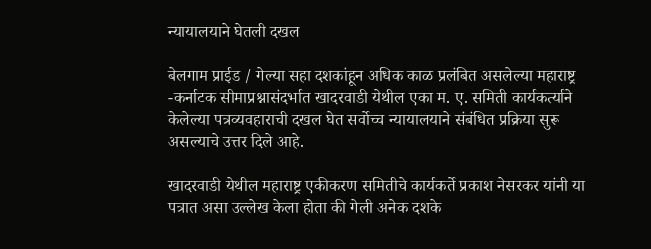न्यायालयाने घेतली दखल

बेलगाम प्राईड / गेल्या सहा दशकांहून अधिक काळ प्रलंबित असलेल्या महाराष्ट्र -कर्नाटक सीमाप्रश्नासंदर्भात खादरवाडी येथील एका म. ए. समिती कार्यकर्त्याने केलेल्या पत्रव्यवहाराची दखल घेत सर्वोच्च न्यायालयाने संबंधित प्रक्रिया सुरू असल्याचे उत्तर दिले आहे.

खादरवाडी येथील महाराष्ट्र एकीकरण समितीचे कार्यकर्ते प्रकाश नेसरकर यांनी या पत्रात असा उल्लेख केला होता की गेली अनेक दशके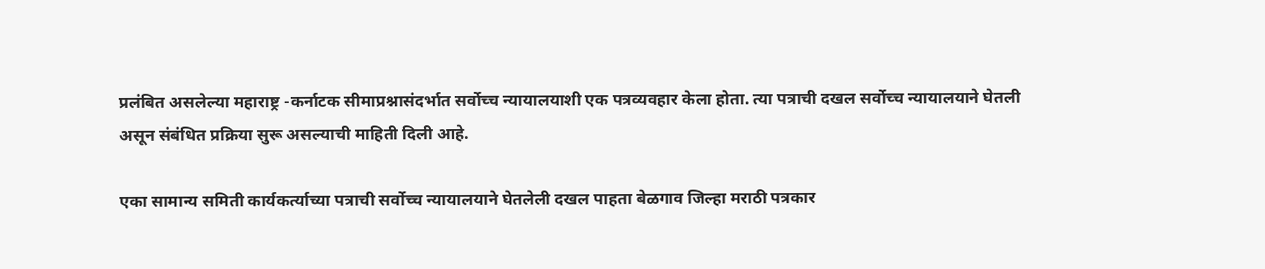प्रलंबित असलेल्या महाराष्ट्र -कर्नाटक सीमाप्रश्नासंदर्भात सर्वोच्च न्यायालयाशी एक पत्रव्यवहार केला होता. त्या पत्राची दखल सर्वोच्च न्यायालयाने घेतली असून संबंधित प्रक्रिया सुरू असल्याची माहिती दिली आहे.

एका सामान्य समिती कार्यकर्त्याच्या पत्राची सर्वोच्च न्यायालयाने घेतलेली दखल पाहता बेळगाव जिल्हा मराठी पत्रकार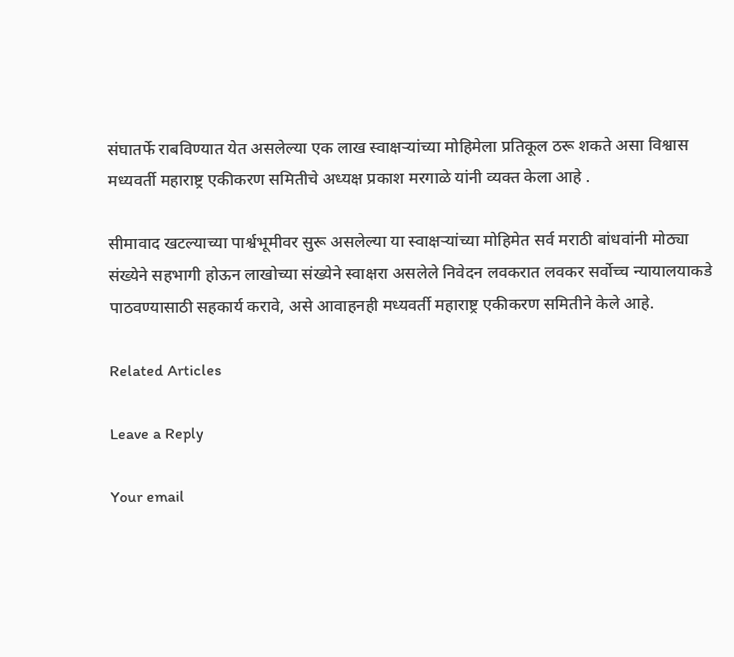संघातर्फे राबविण्यात येत असलेल्या एक लाख स्वाक्षऱ्यांच्या मोहिमेला प्रतिकूल ठरू शकते असा विश्वास मध्यवर्ती महाराष्ट्र एकीकरण समितीचे अध्यक्ष प्रकाश मरगाळे यांनी व्यक्त केला आहे .

सीमावाद खटल्याच्या पार्श्वभूमीवर सुरू असलेल्या या स्वाक्षऱ्यांच्या मोहिमेत सर्व मराठी बांधवांनी मोठ्या संख्येने सहभागी होऊन लाखोच्या संख्येने स्वाक्षरा असलेले निवेदन लवकरात लवकर सर्वोच्च न्यायालयाकडे पाठवण्यासाठी सहकार्य करावे, असे आवाहनही मध्यवर्ती महाराष्ट्र एकीकरण समितीने केले आहे.

Related Articles

Leave a Reply

Your email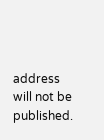address will not be published.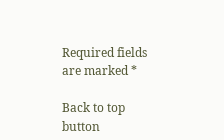Required fields are marked *

Back to top button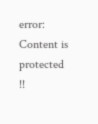error: Content is protected !!